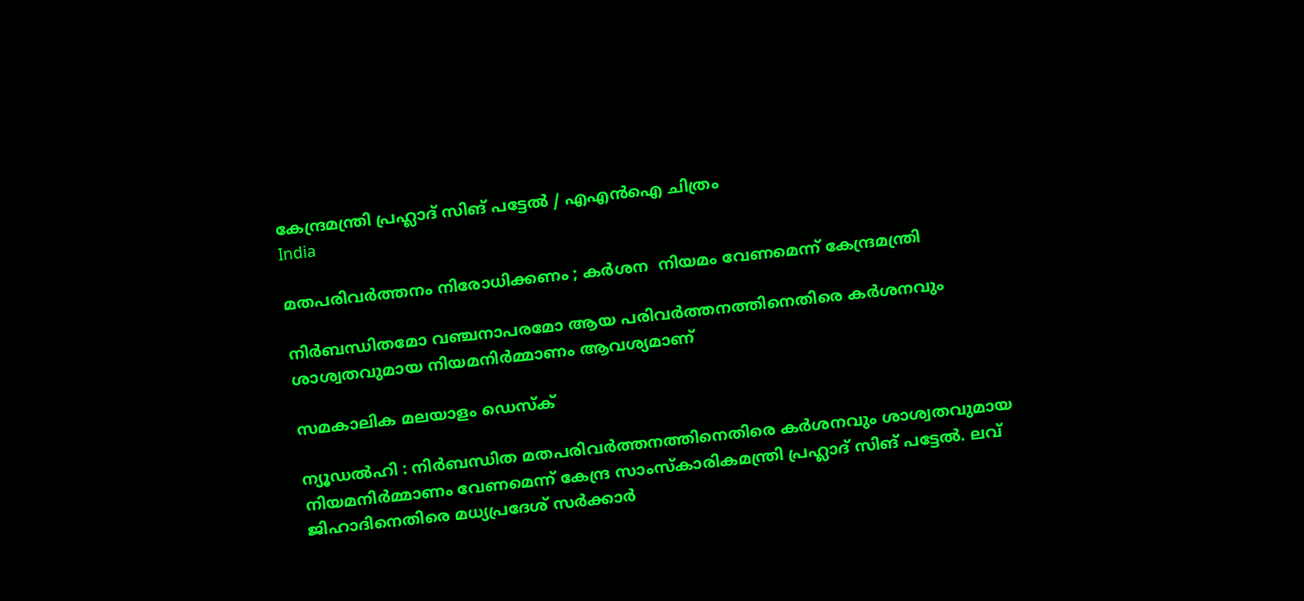കേന്ദ്രമന്ത്രി പ്രഹ്ലാദ് സിങ് പട്ടേല്‍ / എഎന്‍ഐ ചിത്രം
India

മതപരിവര്‍ത്തനം നിരോധിക്കണം ; കര്‍ശന  നിയമം വേണമെന്ന് കേന്ദ്രമന്ത്രി

നിര്‍ബന്ധിതമോ വഞ്ചനാപരമോ ആയ പരിവര്‍ത്തനത്തിനെതിരെ കര്‍ശനവും ശാശ്വതവുമായ നിയമനിര്‍മ്മാണം ആവശ്യമാണ്

സമകാലിക മലയാളം ഡെസ്ക്

ന്യൂഡല്‍ഹി : നിര്‍ബന്ധിത മതപരിവര്‍ത്തനത്തിനെതിരെ കര്‍ശനവും ശാശ്വതവുമായ നിയമനിര്‍മ്മാണം വേണമെന്ന് കേന്ദ്ര സാംസ്‌കാരികമന്ത്രി പ്രഹ്ലാദ് സിങ് പട്ടേല്‍. ലവ് ജിഹാദിനെതിരെ മധ്യപ്രദേശ് സര്‍ക്കാര്‍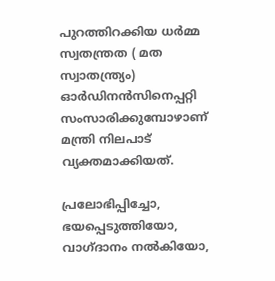പുറത്തിറക്കിയ ധര്‍മ്മ സ്വതന്ത്രത ( മത സ്വാതന്ത്ര്യം) ഓര്‍ഡിനന്‍സിനെപ്പറ്റി സംസാരിക്കുമ്പോഴാണ് മന്ത്രി നിലപാട് വ്യക്തമാക്കിയത്.

പ്രലോഭിപ്പിച്ചോ, ഭയപ്പെടുത്തിയോ, വാഗ്ദാനം നല്‍കിയോ,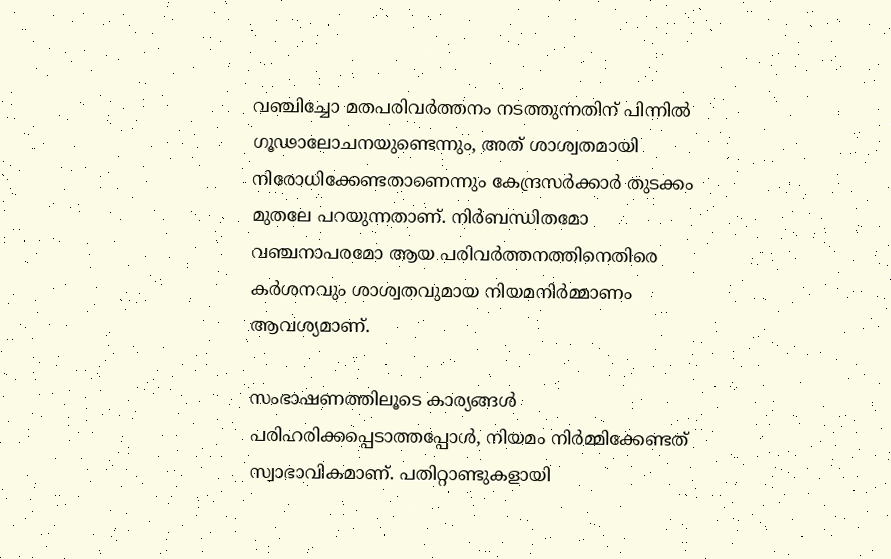വഞ്ചിച്ചോ മതപരിവര്‍ത്തനം നടത്തുന്നതിന് പിന്നില്‍ ഗൂഢാലോചനയുണ്ടെന്നും, അത് ശാശ്വതമായി നിരോധിക്കേണ്ടതാണെന്നും കേന്ദ്രസര്‍ക്കാര്‍ തുടക്കം മുതലേ പറയുന്നതാണ്. നിര്‍ബന്ധിതമോ വഞ്ചനാപരമോ ആയ പരിവര്‍ത്തനത്തിനെതിരെ കര്‍ശനവും ശാശ്വതവുമായ നിയമനിര്‍മ്മാണം ആവശ്യമാണ്.

സംഭാഷണത്തിലൂടെ കാര്യങ്ങള്‍ പരിഹരിക്കപ്പെടാത്തപ്പോള്‍, നിയമം നിര്‍മ്മിക്കേണ്ടത് സ്വാഭാവികമാണ്. പതിറ്റാണ്ടുകളായി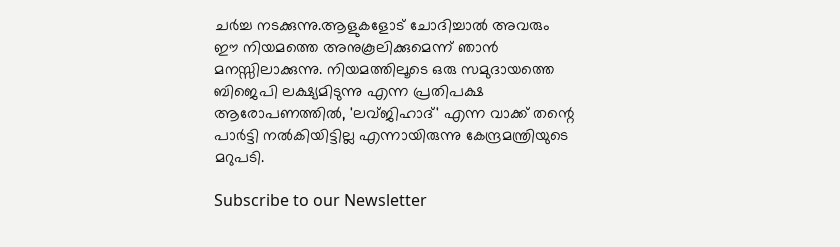ചര്‍ച്ച നടക്കുന്നു.ആളുകളോട് ചോദിച്ചാല്‍ അവരും ഈ നിയമത്തെ അനുകൂലിക്കുമെന്ന് ഞാന്‍ മനസ്സിലാക്കുന്നു. നിയമത്തിലൂടെ ഒരു സമുദായത്തെ ബിജെപി ലക്ഷ്യമിടുന്നു എന്ന പ്രതിപക്ഷ ആരോപണത്തില്‍, 'ലവ്ജിഹാദ്' എന്ന വാക്ക് തന്റെ പാര്‍ട്ടി നല്‍കിയിട്ടില്ല എന്നായിരുന്നു കേന്ദ്രമന്ത്രിയുടെ മറുപടി.

Subscribe to our Newsletter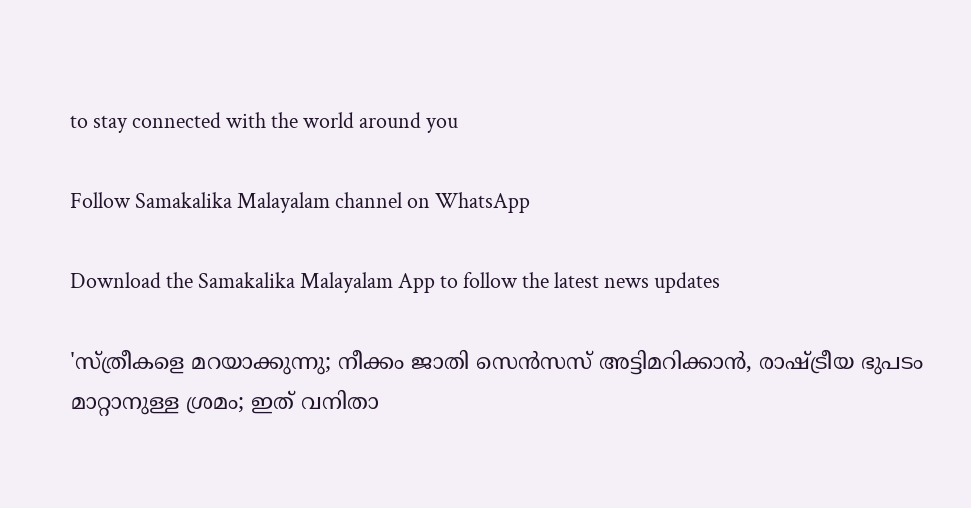to stay connected with the world around you

Follow Samakalika Malayalam channel on WhatsApp

Download the Samakalika Malayalam App to follow the latest news updates

'സ്ത്രീകളെ മറയാക്കുന്നു; നീക്കം ജാതി സെന്‍സസ് അട്ടിമറിക്കാന്‍, രാഷ്ട്രീയ ഭുപടം മാറ്റാനുള്ള ശ്രമം; ഇത് വനിതാ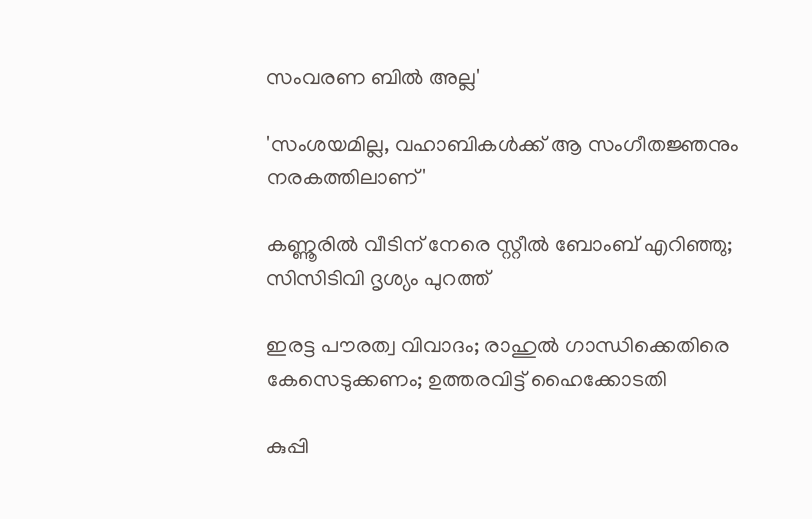സംവരണ ബില്‍ അല്ല'

'സംശയമില്ല, വഹാബികൾക്ക് ആ സംഗീതജ്ഞനും നരകത്തിലാണ്'

കണ്ണൂരിൽ വീടിന് നേരെ സ്റ്റീൽ ബോംബ് എറിഞ്ഞു; സിസിടിവി ദൃശ്യം പുറത്ത്

ഇരട്ട പൗരത്വ വിവാദം; രാഹുൽ ഗാന്ധിക്കെതിരെ കേസെടുക്കണം; ഉത്തരവിട്ട് ഹൈക്കോടതി

കുപ്പി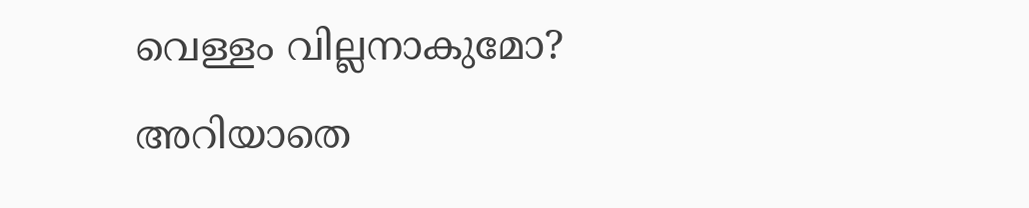വെള്ളം വില്ലനാകുമോ? അറിയാതെ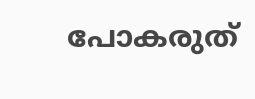പോകരുത്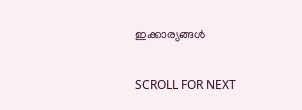ഇക്കാര്യങ്ങൾ

SCROLL FOR NEXT